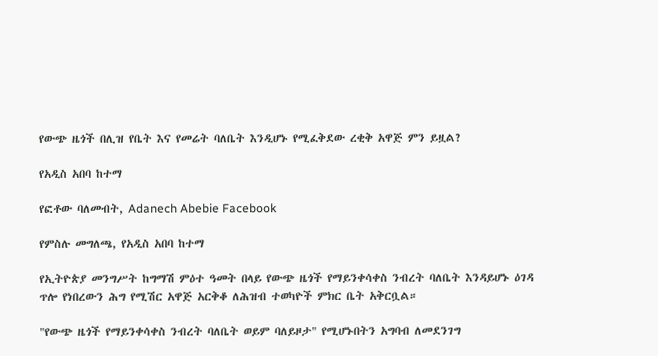የውጭ ዜጎች በሊዝ የቤት እና የመሬት ባለቤት እንዲሆኑ የሚፈቅደው ረቂቅ አዋጅ ምን ይዟል?

የአዲስ አበባ ከተማ

የፎቶው ባለመብት, Adanech Abebie Facebook

የምስሉ መግለጫ, የአዲስ አበባ ከተማ

የኢትዮጵያ መንግሥት ከግማሽ ምዕተ ዓመት በላይ የውጭ ዜጎች የማይንቀሳቀስ ንብረት ባለቤት እንዳይሆኑ ዕገዳ ጥሎ የነበረውን ሕግ የሚሽር አዋጅ አርቅቆ ለሕዝብ ተወካዮች ምክር ቤት አቅርቧል።

"የውጭ ዜጎች የማይንቀሳቀስ ንብረት ባለቤት ወይም ባለይዞታ" የሚሆኑበትን አግባብ ለመደንገግ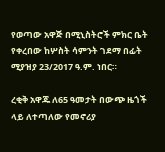የወጣው አዋጅ በሚኒስትሮች ምክር ቤት የቀረበው ከሦስት ሳምንት ገደማ በፊት ሚያዝያ 23/2017 ዓ.ም. ነበር።

ረቂቅ አዋጁ ለ65 ዓመታት በውጭ ዜጎች ላይ ለተጣለው የመኖሪያ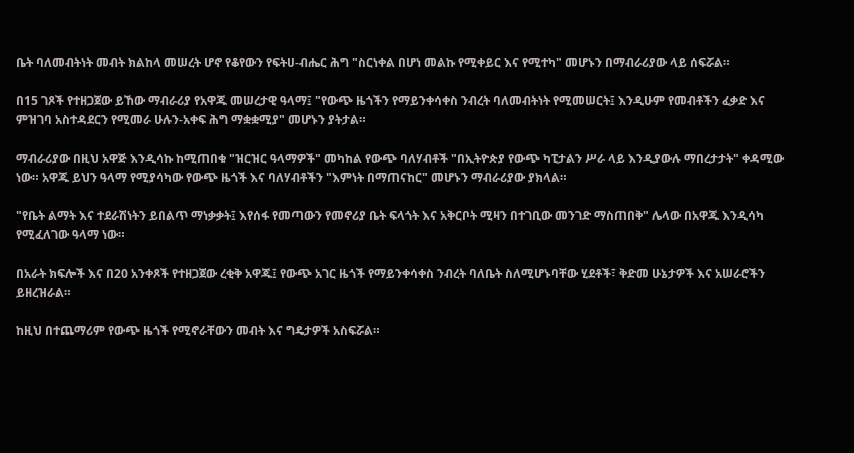ቤት ባለመብትነት መብት ክልከላ መሠረት ሆኖ የቆየውን የፍትሀ-ብሔር ሕግ "ስርነቀል በሆነ መልኩ የሚቀይር እና የሚተካ" መሆኑን በማብራሪያው ላይ ሰፍሯል።

በ15 ገጾች የተዘጋጀው ይኸው ማብራሪያ የአዋጁ መሠረታዊ ዓላማ፤ "የውጭ ዜጎችን የማይንቀሳቀስ ንብረት ባለመብትነት የሚመሠርት፤ እንዲሁም የመብቶችን ፈቃድ እና ምዝገባ አስተዳደርን የሚመራ ሁሉን-አቀፍ ሕግ ማቋቋሚያ" መሆኑን ያትታል።

ማብራሪያው በዚህ አዋጅ እንዲሳኩ ከሚጠበቁ "ዝርዝር ዓላማዎች" መካከል የውጭ ባለሃብቶች "በኢትዮጵያ የውጭ ካፒታልን ሥራ ላይ እንዲያውሉ ማበረታታት" ቀዳሚው ነው። አዋጁ ይህን ዓላማ የሚያሳካው የውጭ ዜጎች እና ባለሃብቶችን "እምነት በማጠናከር" መሆኑን ማብራሪያው ያክላል።

"የቤት ልማት እና ተደራሽነትን ይበልጥ ማነቃቃት፤ እየሰፋ የመጣውን የመኖሪያ ቤት ፍላጎት እና አቅርቦት ሚዛን በተገቢው መንገድ ማስጠበቅ" ሌላው በአዋጁ እንዲሳካ የሚፈለገው ዓላማ ነው።

በአራት ክፍሎች እና በ20 አንቀጾች የተዘጋጀው ረቂቅ አዋጁ፤ የውጭ አገር ዜጎች የማይንቀሳቀስ ንብረት ባለቤት ስለሚሆኑባቸው ሂደቶች፣ ቅድመ ሁኔታዎች እና አሠራሮችን ይዘረዝራል።

ከዚህ በተጨማሪም የውጭ ዜጎች የሚኖራቸውን መብት እና ግዴታዎች አስፍሯል።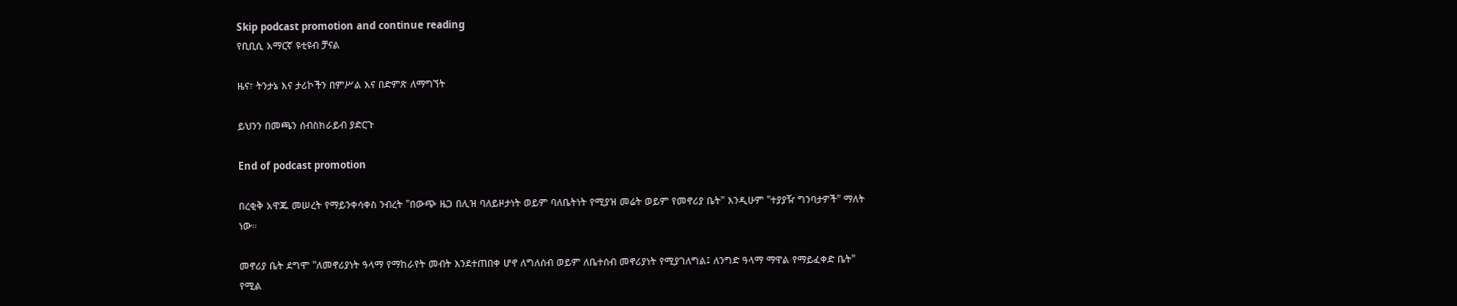Skip podcast promotion and continue reading
የቢቢሲ አማርኛ ዩቲዩብ ቻናል

ዜና፣ ትንታኔ እና ታሪኮችን በምሥል እና በድምጽ ለማግኘት

ይህንን በመጫን ሰብስክራይብ ያድርጉ

End of podcast promotion

በረቂቅ አዋጁ መሠረት የማይንቀሳቀስ ንብረት "በውጭ ዜጋ በሊዝ ባለይዞታነት ወይም ባለቤትነት የሚያዝ መሬት ወይም የመኖሪያ ቤት" እንዲሁም "ተያያዥ ግንባታዎች" ማለት ነው።

መኖሪያ ቤት ደግሞ "ለመኖሪያነት ዓላማ የማከራየት መብት እንደተጠበቀ ሆኖ ለግለሰብ ወይም ለቤተሰብ መኖሪያነት የሚያገለግል፤ ለንግድ ዓላማ ማዋል የማይፈቀድ ቤት" የሚል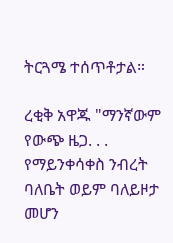ትርጓሜ ተሰጥቶታል።

ረቂቅ አዋጁ "ማንኛውም የውጭ ዜጋ. . . የማይንቀሳቀስ ንብረት ባለቤት ወይም ባለይዞታ መሆን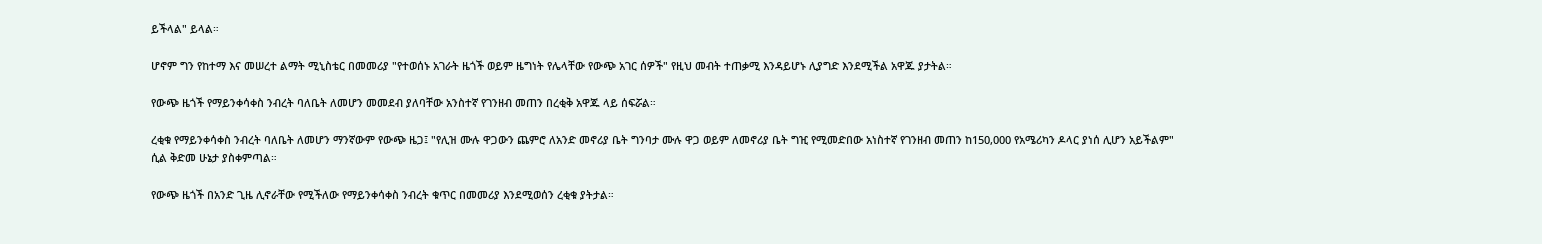ይችላል" ይላል።

ሆኖም ግን የከተማ እና መሠረተ ልማት ሚኒስቴር በመመሪያ "የተወሰኑ አገራት ዜጎች ወይም ዜግነት የሌላቸው የውጭ አገር ሰዎች" የዚህ መብት ተጠቃሚ እንዳይሆኑ ሊያግድ እንደሚችል አዋጁ ያታትል።

የውጭ ዜጎች የማይንቀሳቀስ ንብረት ባለቤት ለመሆን መመደብ ያለባቸው አንስተኛ የገንዘብ መጠን በረቂቅ አዋጁ ላይ ሰፍሯል።

ረቂቁ የማይንቀሳቀስ ንብረት ባለቤት ለመሆን ማንኛውም የውጭ ዜጋ፤ "የሊዝ ሙሉ ዋጋውን ጨምሮ ለአንድ መኖሪያ ቤት ግንባታ ሙሉ ዋጋ ወይም ለመኖሪያ ቤት ግዢ የሚመድበው አነስተኛ የገንዘብ መጠን ከ150,000 የአሜሪካን ዶላር ያነሰ ሊሆን አይችልም" ሲል ቅድመ ሁኔታ ያስቀምጣል።

የውጭ ዜጎች በአንድ ጊዜ ሊኖራቸው የሚችለው የማይንቀሳቀስ ንብረት ቁጥር በመመሪያ እንደሚወሰን ረቂቁ ያትታል።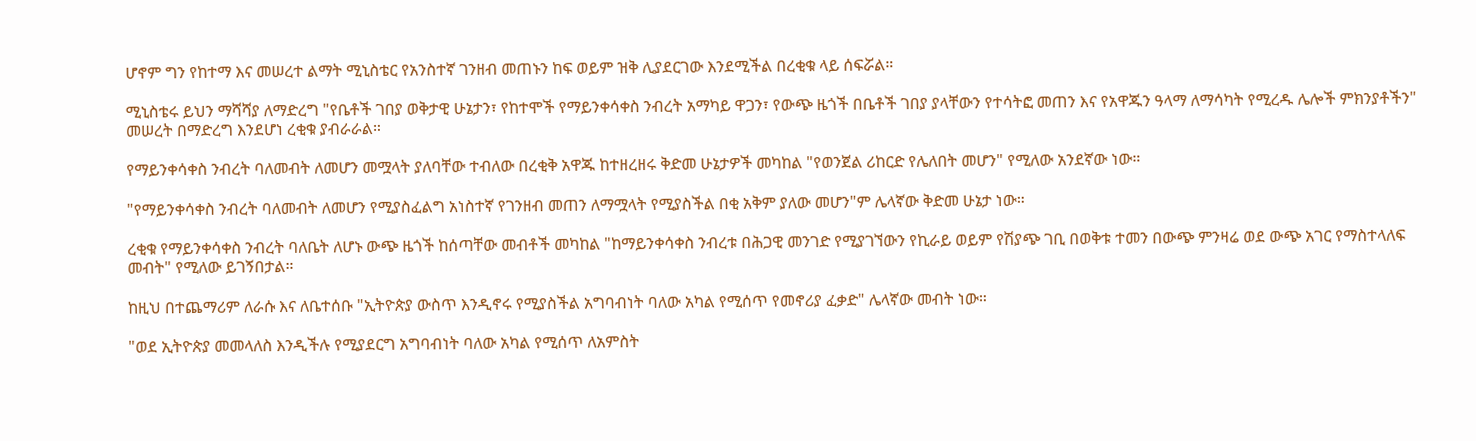ሆኖም ግን የከተማ እና መሠረተ ልማት ሚኒስቴር የአንስተኛ ገንዘብ መጠኑን ከፍ ወይም ዝቅ ሊያደርገው እንደሚችል በረቂቁ ላይ ሰፍሯል።

ሚኒስቴሩ ይህን ማሻሻያ ለማድረግ "የቤቶች ገበያ ወቅታዊ ሁኔታን፣ የከተሞች የማይንቀሳቀስ ንብረት አማካይ ዋጋን፣ የውጭ ዜጎች በቤቶች ገበያ ያላቸውን የተሳትፎ መጠን እና የአዋጁን ዓላማ ለማሳካት የሚረዱ ሌሎች ምክንያቶችን" መሠረት በማድረግ እንደሆነ ረቂቁ ያብራራል።

የማይንቀሳቀስ ንብረት ባለመብት ለመሆን መሟላት ያለባቸው ተብለው በረቂቅ አዋጁ ከተዘረዘሩ ቅድመ ሁኔታዎች መካከል "የወንጀል ሪከርድ የሌለበት መሆን" የሚለው አንደኛው ነው።

"የማይንቀሳቀስ ንብረት ባለመብት ለመሆን የሚያስፈልግ አነስተኛ የገንዘብ መጠን ለማሟላት የሚያስችል በቂ አቅም ያለው መሆን"ም ሌላኛው ቅድመ ሁኔታ ነው።

ረቂቁ የማይንቀሳቀስ ንብረት ባለቤት ለሆኑ ውጭ ዜጎች ከሰጣቸው መብቶች መካከል "ከማይንቀሳቀስ ንብረቱ በሕጋዊ መንገድ የሚያገኘውን የኪራይ ወይም የሽያጭ ገቢ በወቅቱ ተመን በውጭ ምንዛሬ ወደ ውጭ አገር የማስተላለፍ መብት" የሚለው ይገኝበታል።

ከዚህ በተጨማሪም ለራሱ እና ለቤተሰቡ "ኢትዮጵያ ውስጥ እንዲኖሩ የሚያስችል አግባብነት ባለው አካል የሚሰጥ የመኖሪያ ፈቃድ" ሌላኛው መብት ነው።

"ወደ ኢትዮጵያ መመላለስ እንዲችሉ የሚያደርግ አግባብነት ባለው አካል የሚሰጥ ለአምስት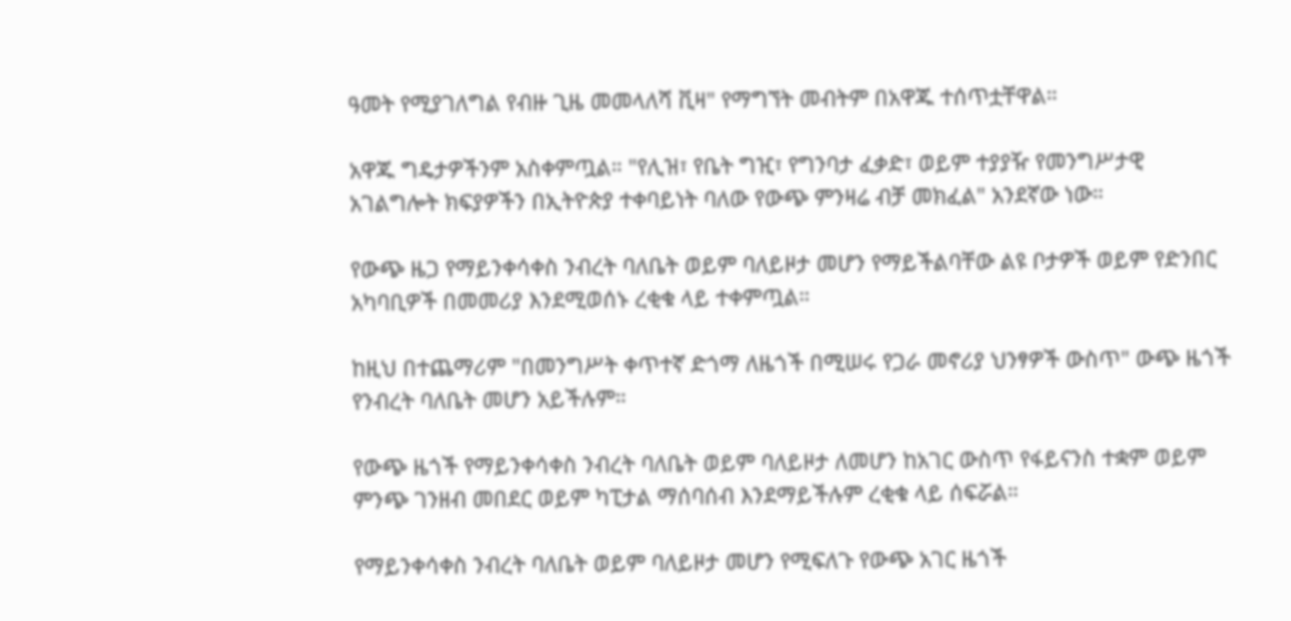ዓመት የሚያገለግል የብዙ ጊዜ መመላለሻ ቪዛ" የማግኘት መብትም በአዋጁ ተሰጥቷቸዋል።

አዋጁ ግዴታዎችንም አስቀምጧል። "የሊዝ፣ የቤት ግዢ፣ የግንባታ ፈቃድ፣ ወይም ተያያዥ የመንግሥታዊ አገልግሎት ክፍያዎችን በኢትዮጵያ ተቀባይነት ባለው የውጭ ምንዛሬ ብቻ መክፈል" አንደኛው ነው።

የውጭ ዜጋ የማይንቀሳቀስ ንብረት ባለቤት ወይም ባለይዞታ መሆን የማይችልባቸው ልዩ ቦታዎች ወይም የድንበር አካባቢዎች በመመሪያ እንደሚወሰኑ ረቂቁ ላይ ተቀምጧል።

ከዚህ በተጨማሪም "በመንግሥት ቀጥተኛ ድጎማ ለዜጎች በሚሠሩ የጋራ መኖሪያ ህንፃዎች ውስጥ" ውጭ ዜጎች የንብረት ባለቤት መሆን አይችሉም።

የውጭ ዜጎች የማይንቀሳቀስ ንብረት ባለቤት ወይም ባለይዞታ ለመሆን ከአገር ውስጥ የፋይናንስ ተቋም ወይም ምንጭ ገንዘብ መበደር ወይም ካፒታል ማሰባሰብ እንደማይችሉም ረቂቁ ላይ ሰፍሯል።

የማይንቀሳቀስ ንብረት ባለቤት ወይም ባለይዞታ መሆን የሚፍለጉ የውጭ አገር ዜጎች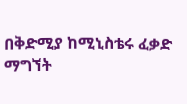በቅድሚያ ከሚኒስቴሩ ፈቃድ ማግኘት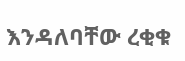እንዳለባቸው ረቂቁ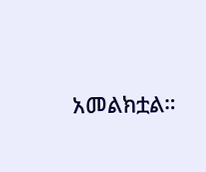አመልክቷል።